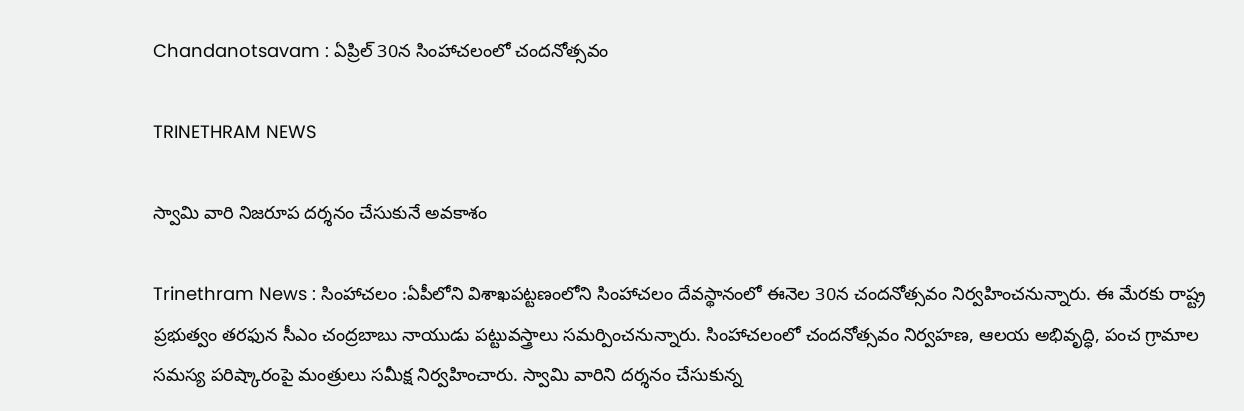Chandanotsavam : ఏప్రిల్ 30న సింహాచలంలో చందనోత్సవం

TRINETHRAM NEWS

స్వామి వారి నిజరూప దర్శనం చేసుకునే అవకాశం

Trinethram News : సింహాచలం :ఏపీలోని విశాఖపట్టణంలోని సింహాచలం దేవస్థానంలో ఈనెల 30న చందనోత్సవం నిర్వహించనున్నారు. ఈ మేరకు రాష్ట్ర ప్రభుత్వం తరఫున సీఎం చంద్రబాబు నాయుడు పట్టువస్త్రాలు సమర్పించనున్నారు. సింహాచలంలో చందనోత్సవం నిర్వహణ, ఆలయ అభివృద్ధి, పంచ గ్రామాల సమస్య పరిష్కారంపై మంత్రులు సమీక్ష నిర్వహించారు. స్వామి వారిని దర్శనం చేసుకున్న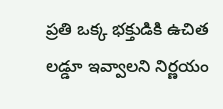ప్రతి ఒక్క భక్తుడికి ఉచిత లడ్డూ ఇవ్వాలని నిర్ణయం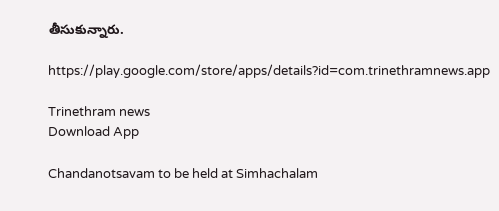తీసుకున్నారు.

https://play.google.com/store/apps/details?id=com.trinethramnews.app

Trinethram news
Download App

Chandanotsavam to be held at Simhachalam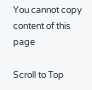You cannot copy content of this page

Scroll to Top